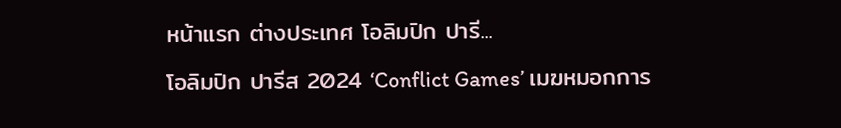หน้าแรก ต่างประเทศ โอลิมปิก ปารี...

โอลิมปิก ปารีส 2024 ‘Conflict Games’ เมฆหมอกการ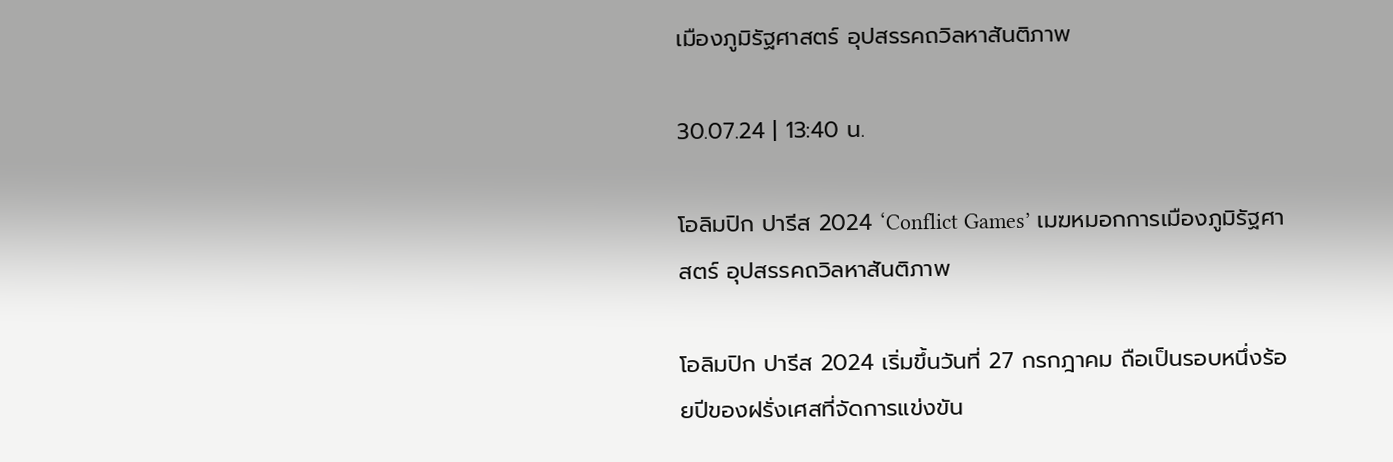เมืองภูมิรัฐศาสตร์ อุปสรรคถวิลหาสันติภาพ

30.07.24 | 13:40 น.

โอลิมปิก ปารีส 2024 ‘Conflict Games’ เมฆหมอกการเมืองภูมิรัฐศาสตร์ อุปสรรคถวิลหาสันติภาพ

โอลิมปิก ปารีส 2024 เริ่มขึ้นวันที่ 27 กรกฎาคม ถือเป็นรอบหนึ่งร้อยปีของฝรั่งเศสที่จัดการแข่งขัน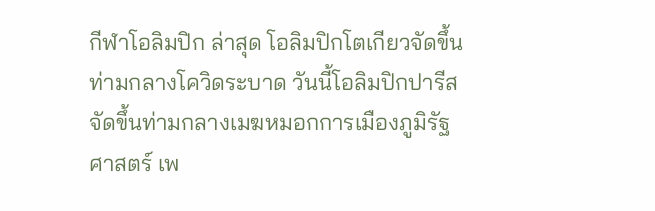กีฬาโอลิมปิก ล่าสุด โอลิมปิกโตเกียวจัดขึ้นท่ามกลางโควิดระบาด วันนี้โอลิมปิกปารีสจัดขึ้นท่ามกลางเมฆหมอกการเมืองภูมิรัฐศาสตร์ เพ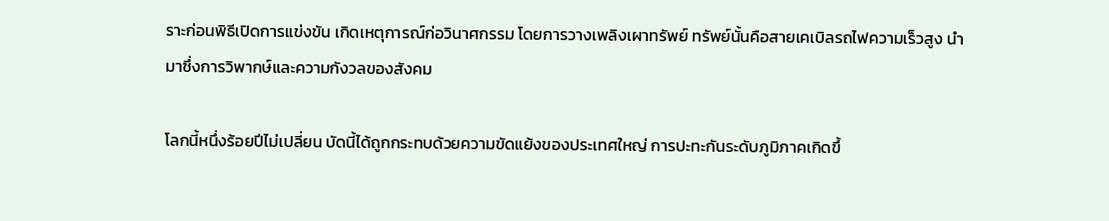ราะก่อนพิธีเปิดการแข่งขัน เกิดเหตุการณ์ก่อวินาศกรรม โดยการวางเพลิงเผาทรัพย์ ทรัพย์นั้นคือสายเคเบิลรถไฟความเร็วสูง นำมาซึ่งการวิพากษ์และความกังวลของสังคม

โลกนี้หนึ่งร้อยปีไม่เปลี่ยน บัดนี้ได้ถูกกระทบด้วยความขัดแย้งของประเทศใหญ่ การปะทะกันระดับภูมิภาคเกิดขึ้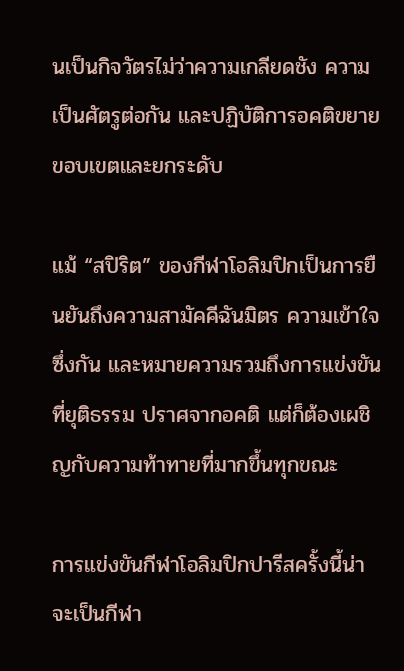นเป็นกิจวัตรไม่ว่าความเกลียดชัง ความเป็นศัตรูต่อกัน และปฏิบัติการอคติขยายขอบเขตและยกระดับ

แม้ “สปิริต” ของกีฬาโอลิมปิกเป็นการยืนยันถึงความสามัคคีฉันมิตร ความเข้าใจซึ่งกัน และหมายความรวมถึงการแข่งขันที่ยุติธรรม ปราศจากอคติ แต่ก็ต้องเผชิญกับความท้าทายที่มากขึ้นทุกขณะ

การแข่งขันกีฬาโอลิมปิกปารีสครั้งนี้น่าจะเป็นกีฬา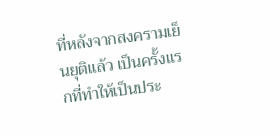ที่หลังจากสงครามเย็นยุติแล้ว เป็นครั้งแรกที่ทำให้เป็นประ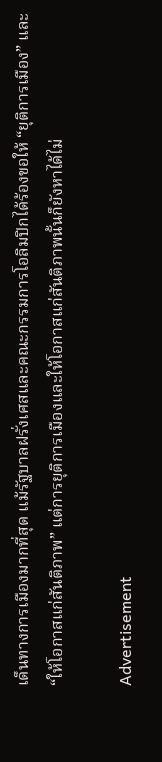เด็นทางการเมืองมากที่สุด แม้รัฐบาลฝรั่งเศสและคณะกรรมการโอลิมปิกได้ร้องขอให้ “ยุติการเมือง” และ “ให้โอกาสแก่สันติภาพ” แต่การยุติการเมืองและให้โอกาสแก่สันติภาพนั้นก็ยังหาได้ไม่

Advertisement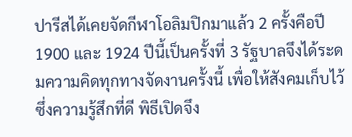ปารีสได้เคยจัดกีฬาโอลิมปิกมาแล้ว 2 ครั้งคือปี 1900 และ 1924 ปีนี้เป็นครั้งที่ 3 รัฐบาลจึงได้ระดมความคิดทุกทางจัดงานครั้งนี้ เพื่อให้สังคมเก็บไว้ซึ่งความรู้สึกที่ดี พิธีเปิดจึง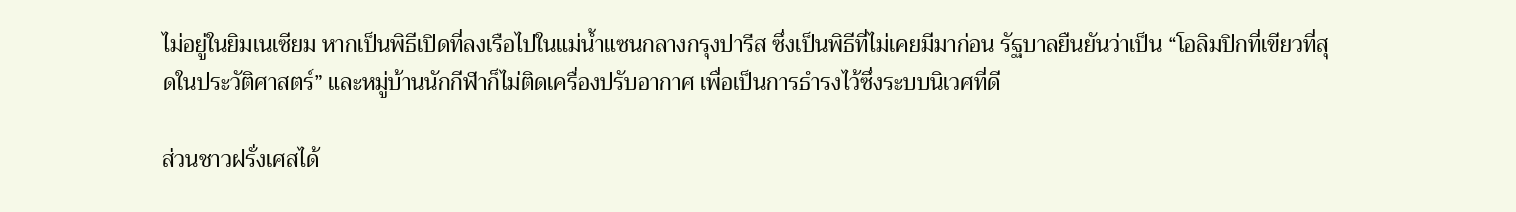ไม่อยู่ในยิมเนเซียม หากเป็นพิธีเปิดที่ลงเรือไปในแม่น้ำแซนกลางกรุงปารีส ซึ่งเป็นพิธีที่ไม่เคยมีมาก่อน รัฐบาลยืนยันว่าเป็น “โอลิมปิกที่เขียวที่สุดในประวัติศาสตร์” และหมู่บ้านนักกีฬาก็ไม่ติดเครื่องปรับอากาศ เพื่อเป็นการธำรงไว้ซึ่งระบบนิเวศที่ดี

ส่วนชาวฝรั่งเศสได้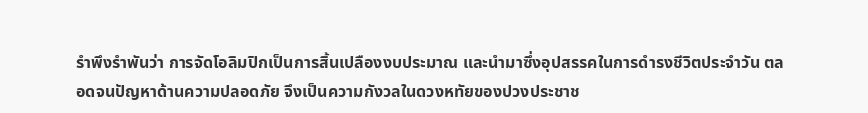รำพึงรำพันว่า การจัดโอลิมปิกเป็นการสิ้นเปลืองงบประมาณ และนำมาซึ่งอุปสรรคในการดำรงชีวิตประจำวัน ตลอดจนปัญหาด้านความปลอดภัย จึงเป็นความกังวลในดวงหทัยของปวงประชาช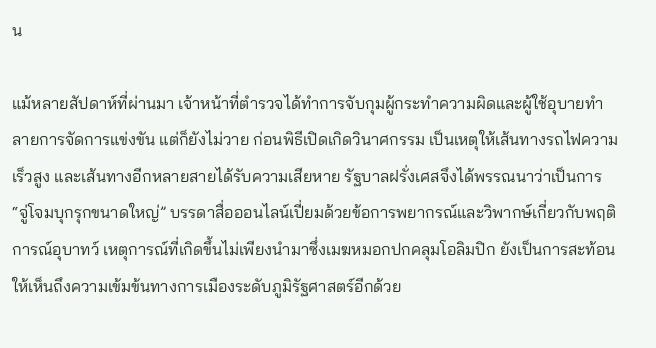น

แม้หลายสัปดาห์ที่ผ่านมา เจ้าหน้าที่ตำรวจได้ทำการจับกุมผู้กระทำความผิดและผู้ใช้อุบายทำลายการจัดการแข่งขัน แต่ก็ยังไม่วาย ก่อนพิธีเปิดเกิดวินาศกรรม เป็นเหตุให้เส้นทางรถไฟความเร็วสูง และเส้นทางอีกหลายสายได้รับความเสียหาย รัฐบาลฝรั่งเศสจึงได้พรรณนาว่าเป็นการ “จู่โจมบุกรุกขนาดใหญ่” บรรดาสื่อออนไลน์เปี่ยมด้วยข้อการพยากรณ์และวิพากษ์เกี่ยวกับพฤติการณ์อุบาทว์ เหตุการณ์ที่เกิดขึ้นไม่เพียงนำมาซึ่งเมฆหมอกปกคลุมโอลิมปิก ยังเป็นการสะท้อนให้เห็นถึงความเข้มข้นทางการเมืองระดับภูมิรัฐศาสตร์อีกด้วย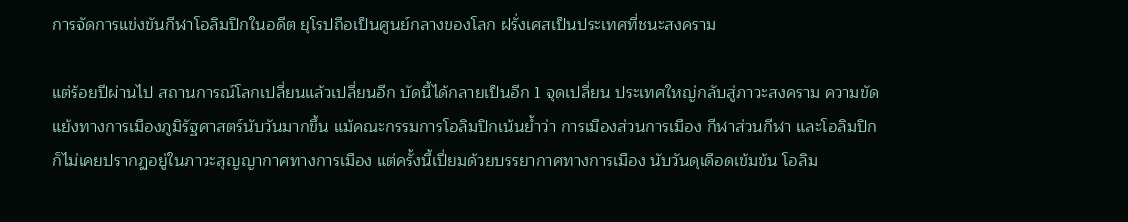การจัดการแข่งขันกีฬาโอลิมปิกในอดีต ยุโรปถือเป็นศูนย์กลางของโลก ฝรั่งเศสเป็นประเทศที่ชนะสงคราม

แต่ร้อยปีผ่านไป สถานการณ์โลกเปลี่ยนแล้วเปลี่ยนอีก บัดนี้ได้กลายเป็นอีก 1 จุดเปลี่ยน ประเทศใหญ่กลับสู่ภาวะสงคราม ความขัดแย้งทางการเมืองภูมิรัฐศาสตร์นับวันมากขึ้น แม้คณะกรรมการโอลิมปิกเน้นย้ำว่า การเมืองส่วนการเมือง กีฬาส่วนกีฬา และโอลิมปิกก็ไม่เคยปรากฏอยู่ในภาวะสุญญากาศทางการเมือง แต่ครั้งนี้เปี่ยมด้วยบรรยากาศทางการเมือง นับวันดุเดือดเข้มข้น โอลิม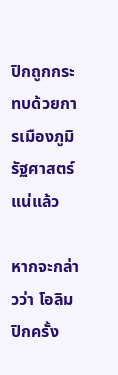ปิกถูกกระทบด้วยการเมืองภูมิรัฐศาสตร์แน่แล้ว

หากจะกล่าวว่า โอลิมปิกครั้ง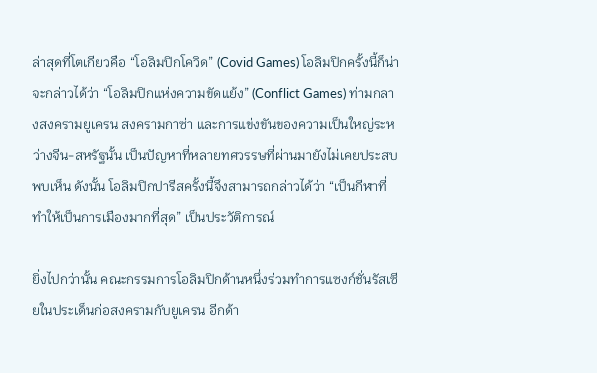ล่าสุดที่โตเกียวคือ “โอลิมปิกโควิด” (Covid Games) โอลิมปิกครั้งนี้ก็น่าจะกล่าวได้ว่า “โอลิมปิกแห่งความขัดแย้ง” (Conflict Games) ท่ามกลางสงครามยูเครน สงครามกาซ่า และการแข่งขันของความเป็นใหญ่ระหว่างจีน-สหรัฐนั้น เป็นปัญหาที่หลายทศวรรษที่ผ่านมายังไม่เคยประสบพบเห็น ดังนั้น โอลิมปิกปารีสครั้งนี้จึงสามารถกล่าวได้ว่า “เป็นกีฬาที่ทำให้เป็นการเมืองมากที่สุด” เป็นประวัติการณ์

ยิ่งไปกว่านั้น คณะกรรมการโอลิมปิกด้านหนึ่งร่วมทำการแซงก์ชั่นรัสเซียในประเด็นก่อสงครามกับยูเครน อีกด้า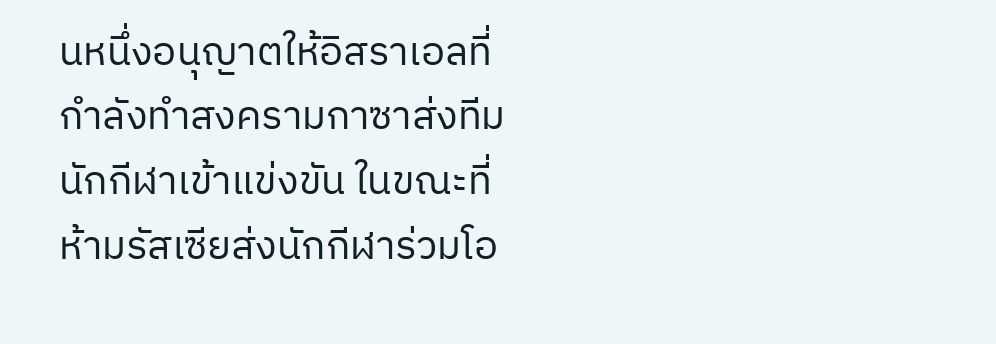นหนึ่งอนุญาตให้อิสราเอลที่กำลังทำสงครามกาซาส่งทีมนักกีฬาเข้าแข่งขัน ในขณะที่ห้ามรัสเซียส่งนักกีฬาร่วมโอ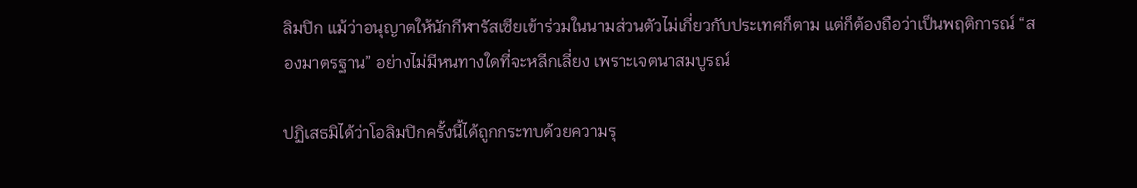ลิมปิก แม้ว่าอนุญาตให้นักกีฬารัสเซียเข้าร่วมในนามส่วนตัวไม่เกี่ยวกับประเทศก็ตาม แต่ก็ต้องถือว่าเป็นพฤติการณ์ “สองมาตรฐาน” อย่างไม่มีหนทางใดที่จะหลีกเลี่ยง เพราะเจตนาสมบูรณ์

ปฏิเสธมิได้ว่าโอลิมปิกครั้งนี้ได้ถูกกระทบด้วยความรุ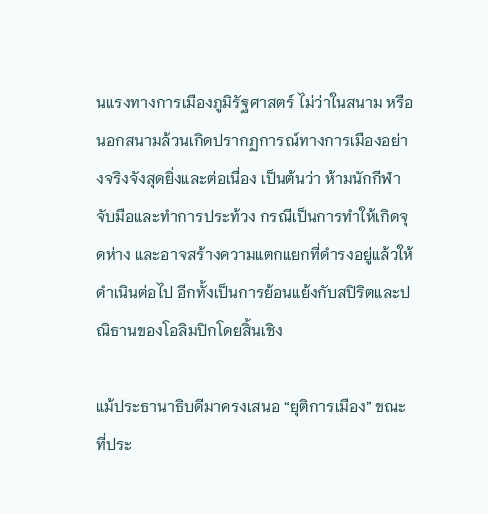นแรงทางการเมืองภูมิรัฐศาสตร์ ไม่ว่าในสนาม หรือนอกสนามล้วนเกิดปรากฏการณ์ทางการเมืองอย่างจริงจังสุดยิ่งและต่อเนื่อง เป็นต้นว่า ห้ามนักกีฬาจับมือและทำการประท้วง กรณีเป็นการทำให้เกิดจุดห่าง และอาจสร้างความแตกแยกที่ดำรงอยู่แล้วให้ดำเนินต่อไป อีกทั้งเป็นการย้อนแย้งกับสปิริตและปณิธานของโอลิมปิกโดยสิ้นเชิง

แม้ประธานาธิบดีมาครงเสนอ “ยุติการเมือง” ขณะที่ประ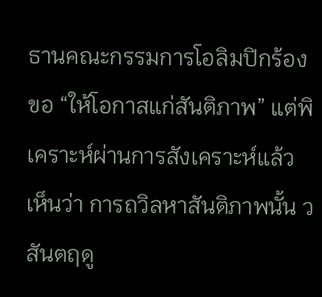ธานคณะกรรมการโอลิมปิกร้องขอ “ให้โอกาสแก่สันติภาพ” แต่พิเคราะห์ผ่านการสังเคราะห์แล้วเห็นว่า การถวิลหาสันติภาพนั้น วสันตฤดู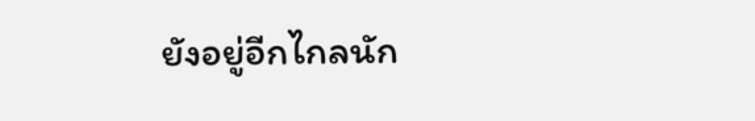ยังอยู่อีกไกลนัก